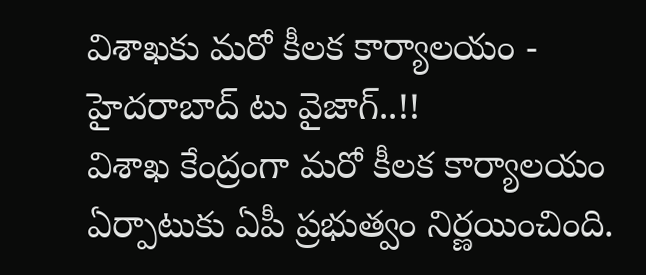విశాఖకు మరో కీలక కార్యాలయం - హైదరాబాద్ టు వైజాగ్..!!
విశాఖ కేంద్రంగా మరో కీలక కార్యాలయం ఏర్పాటుకు ఏపీ ప్రభుత్వం నిర్ణయించింది.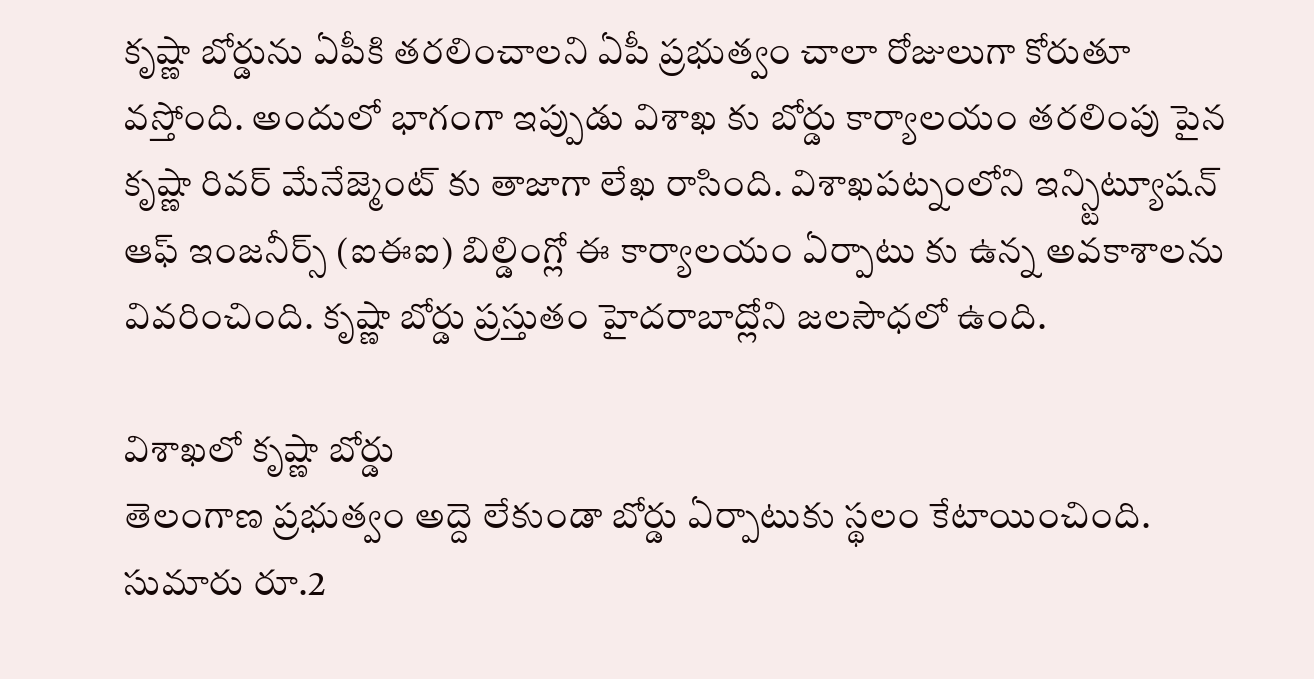కృష్ణా బోర్డును ఏపీకి తరలించాలని ఏపీ ప్రభుత్వం చాలా రోజులుగా కోరుతూ వస్తోంది. అందులో భాగంగా ఇప్పుడు విశాఖ కు బోర్డు కార్యాలయం తరలింపు పైన కృష్ణా రివర్ మేనేజ్మెంట్ కు తాజాగా లేఖ రాసింది. విశాఖపట్నంలోని ఇన్స్టిట్యూషన్ ఆఫ్ ఇంజనీర్స్ (ఐఈఐ) బిల్డింగ్లో ఈ కార్యాలయం ఏర్పాటు కు ఉన్న అవకాశాలను వివరించింది. కృష్ణా బోర్డు ప్రస్తుతం హైదరాబాద్లోని జలసౌధలో ఉంది.

విశాఖలో కృష్ణా బోర్డు
తెలంగాణ ప్రభుత్వం అద్దె లేకుండా బోర్డు ఏర్పాటుకు స్థలం కేటాయించింది. సుమారు రూ.2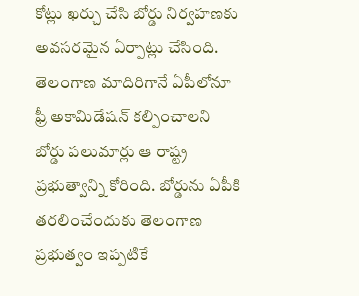కోట్లు ఖర్చు చేసి బోర్డు నిర్వహణకు అవసరమైన ఏర్పాట్లు చేసింది. తెలంగాణ మాదిరిగానే ఏపీలోనూ ఫ్రీ అకామిడేషన్ కల్పించాలని బోర్డు పలుమార్లు ఆ రాష్ట్ర ప్రభుత్వాన్ని కోరింది. బోర్డును ఏపీకి తరలించేందుకు తెలంగాణ ప్రభుత్వం ఇప్పటికే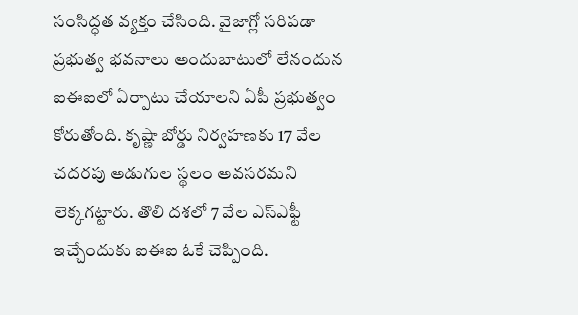సంసిద్ధత వ్యక్తం చేసింది. వైజాగ్లో సరిపడా ప్రభుత్వ భవనాలు అందుబాటులో లేనందున ఐఈఐలో ఏర్పాటు చేయాలని ఏపీ ప్రభుత్వం కోరుతోంది. కృష్ణా బోర్డు నిర్వహణకు 17 వేల చదరపు అడుగుల స్థలం అవసరమని లెక్కగట్టారు. తొలి దశలో 7 వేల ఎస్ఎఫ్టీ ఇచ్చేందుకు ఐఈఐ ఓకే చెప్పింది.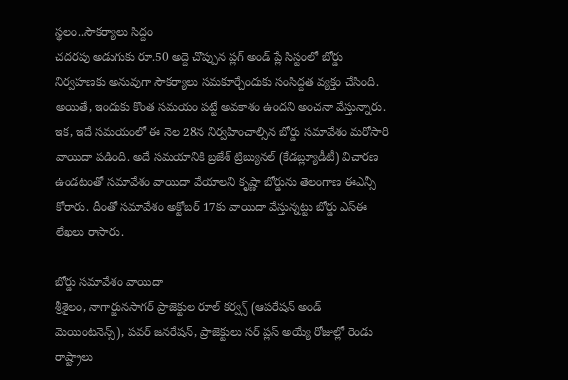స్థలం..సౌకర్యాలు సిద్దం
చదరపు అడుగుకు రూ.50 అద్దె చొప్పున ప్లగ్ అండ్ ప్లే సిస్టంలో బోర్డు నిర్వహణకు అనువుగా సౌకర్యాలు సమకూర్చేందుకు సంసిద్దత వ్యక్తం చేసింది. అయితే, ఇందుకు కొంత సమయం పట్టే అవకాశం ఉందని అంచనా వేస్తున్నారు. ఇక, ఇదే సమయంలో ఈ నెల 28న నిర్వహించాల్సిన బోర్డు సమావేశం మరోసారి వాయిదా పడింది. అదే సమయానికి బ్రజేశ్ ట్రిబ్యునల్ (కేడబ్ల్యూడీటీ) విచారణ ఉండటంతో సమావేశం వాయిదా వేయాలని కృష్ణా బోర్డును తెలంగాణ ఈఎన్సీ కోరారు. దీంతో సమావేశం అక్టోబర్ 17కు వాయిదా వేస్తున్నట్టు బోర్డు ఎస్ఈ లేఖలు రాసారు.

బోర్డు సమావేశం వాయిదా
శ్రీశైలం, నాగార్జునసాగర్ ప్రాజెక్టుల రూల్ కర్వ్స్ (ఆపరేషన్ అండ్ మెయింటనెన్స్), పవర్ జనరేషన్, ప్రాజెక్టులు సర్ ప్లస్ అయ్యే రోజుల్లో రెండు రాష్ట్రాలు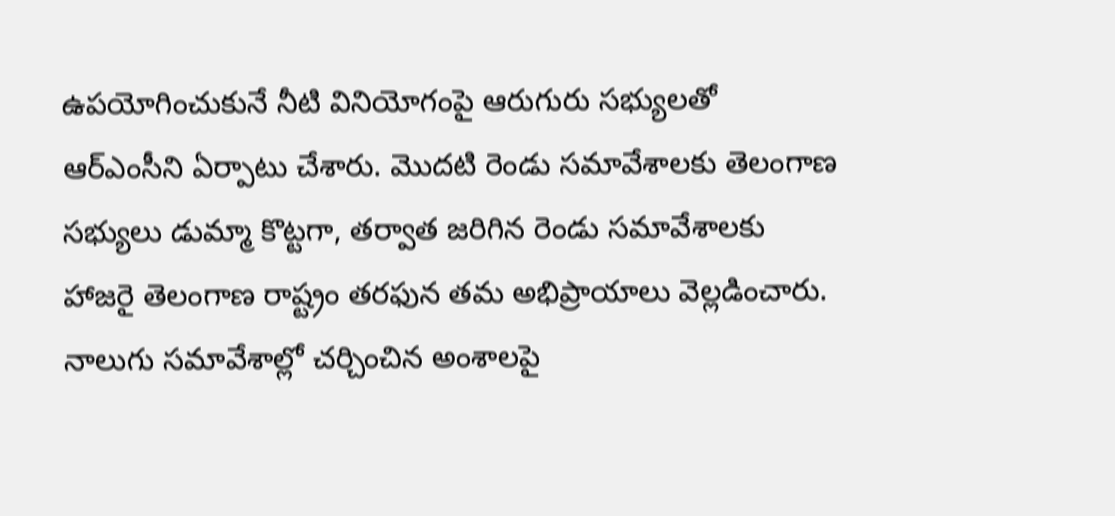ఉపయోగించుకునే నీటి వినియోగంపై ఆరుగురు సభ్యులతో ఆర్ఎంసీని ఏర్పాటు చేశారు. మొదటి రెండు సమావేశాలకు తెలంగాణ సభ్యులు డుమ్మా కొట్టగా, తర్వాత జరిగిన రెండు సమావేశాలకు హాజరై తెలంగాణ రాష్ట్రం తరఫున తమ అభిప్రాయాలు వెల్లడించారు. నాలుగు సమావేశాల్లో చర్చించిన అంశాలపై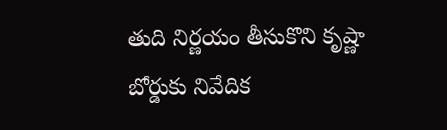తుది నిర్ణయం తీసుకొని కృష్ణా బోర్డుకు నివేదిక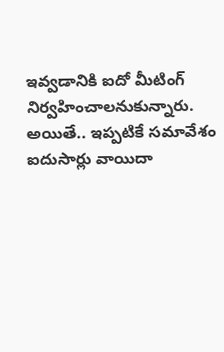ఇవ్వడానికి ఐదో మీటింగ్ నిర్వహించాలనుకున్నారు. అయితే.. ఇప్పటికే సమావేశం ఐదుసార్లు వాయిదా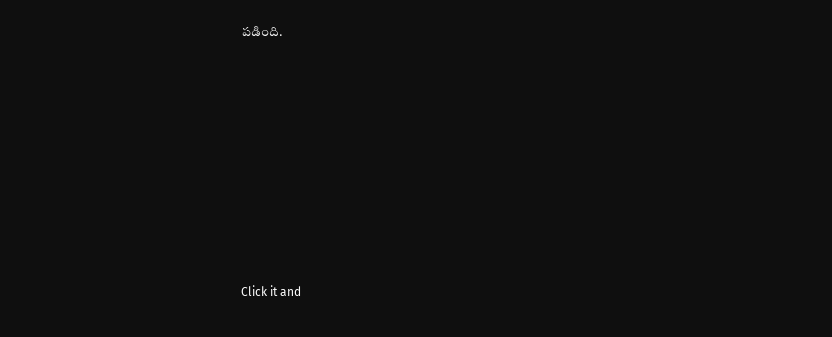పడింది.












Click it and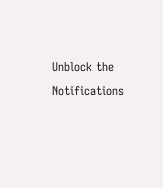Unblock the Notifications